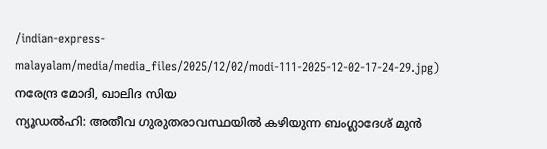/indian-express-malayalam/media/media_files/2025/12/02/modi-111-2025-12-02-17-24-29.jpg)
നരേന്ദ്ര മോദി, ഖാലിദ സിയ
ന്യൂഡൽഹി: അതീവ ഗുരുതരാവസ്ഥയിൽ കഴിയുന്ന ബംഗ്ലാദേശ് മുൻ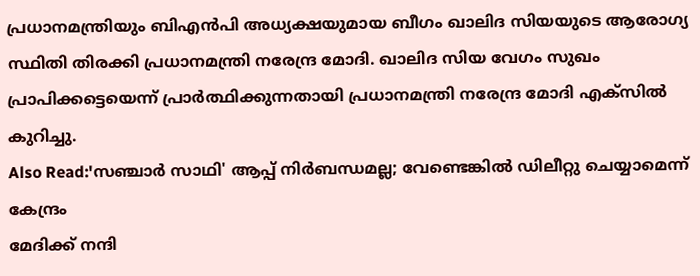പ്രധാനമന്ത്രിയും ബിഎൻപി അധ്യക്ഷയുമായ ബീഗം ഖാലിദ സിയയുടെ ആരോഗ്യ സ്ഥിതി തിരക്കി പ്രധാനമന്ത്രി നരേന്ദ്ര മോദി. ഖാലിദ സിയ വേഗം സുഖം പ്രാപിക്കട്ടെയെന്ന് പ്രാർത്ഥിക്കുന്നതായി പ്രധാനമന്ത്രി നരേന്ദ്ര മോദി എക്സിൽ കുറിച്ചു.
Also Read:'സഞ്ചാർ സാഥി' ആപ്പ് നിർബന്ധമല്ല; വേണ്ടെങ്കിൽ ഡിലീറ്റു ചെയ്യാമെന്ന് കേന്ദ്രം
മേദിക്ക് നന്ദി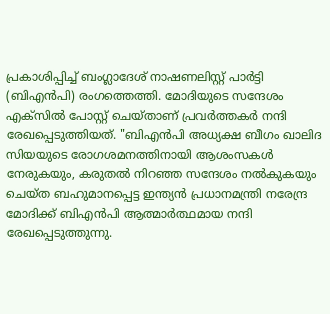പ്രകാശിപ്പിച്ച് ബംഗ്ലാദേശ് നാഷണലിസ്റ്റ് പാർട്ടി (ബിഎൻപി) രംഗത്തെത്തി. മോദിയുടെ സന്ദേശം എക്സിൽ പോസ്റ്റ് ചെയ്താണ് പ്രവർത്തകർ നന്ദി രേഖപ്പെടുത്തിയത്. "ബിഎൻപി അധ്യക്ഷ ബീഗം ഖാലിദ സിയയുടെ രോഗശമനത്തിനായി ആശംസകൾ നേരുകയും, കരുതൽ നിറഞ്ഞ സന്ദേശം നൽകുകയും ചെയ്ത ബഹുമാനപ്പെട്ട ഇന്ത്യൻ പ്രധാനമന്ത്രി നരേന്ദ്ര മോദിക്ക് ബിഎൻപി ആത്മാർത്ഥമായ നന്ദി രേഖപ്പെടുത്തുന്നു.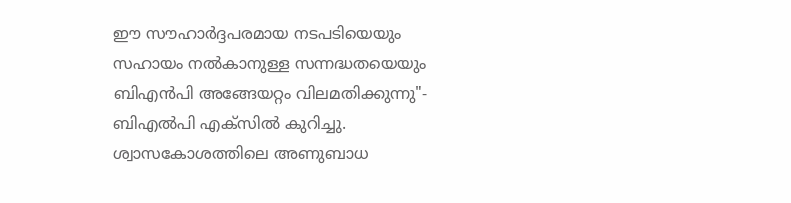ഈ സൗഹാർദ്ദപരമായ നടപടിയെയും സഹായം നൽകാനുള്ള സന്നദ്ധതയെയും ബിഎൻപി അങ്ങേയറ്റം വിലമതിക്കുന്നു"- ബിഎൽപി എക്സിൽ കുറിച്ചു.
ശ്വാസകോശത്തിലെ അണുബാധ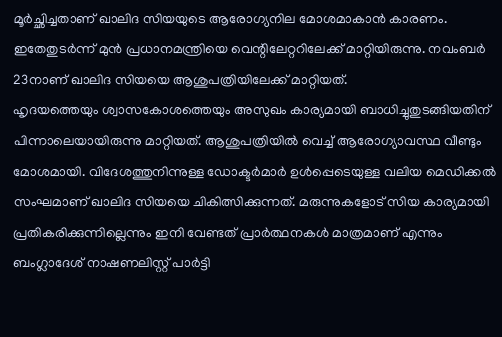മൂർച്ഛിച്ചതാണ് ഖാലിദ സിയയുടെ ആരോഗ്യനില മോശമാകാൻ കാരണം. ഇതേതുടർന്ന് മുൻ പ്രധാനമന്ത്രിയെ വെന്റിലേറ്ററിലേക്ക് മാറ്റിയിരുന്നു. നവംബർ 23നാണ് ഖാലിദ സിയയെ ആശുപത്രിയിലേക്ക് മാറ്റിയത്.
ഹൃദയത്തെയും ശ്വാസകോശത്തെയും അസുഖം കാര്യമായി ബാധിച്ചുതുടങ്ങിയതിന് പിന്നാലെയായിരുന്നു മാറ്റിയത്. ആശുപത്രിയിൽ വെച്ച് ആരോഗ്യാവസ്ഥ വീണ്ടും മോശമായി. വിദേശത്തുനിന്നുള്ള ഡോക്ടർമാർ ഉൾപ്പെടെയുള്ള വലിയ മെഡിക്കൽ സംഘമാണ് ഖാലിദ സിയയെ ചികിത്സിക്കുന്നത്. മരുന്നുകളോട് സിയ കാര്യമായി പ്രതികരിക്കുന്നില്ലെന്നും ഇനി വേണ്ടത് പ്രാർത്ഥനകൾ മാത്രമാണ് എന്നും ബംഗ്ലാദേശ് നാഷണലിസ്റ്റ് പാർട്ടി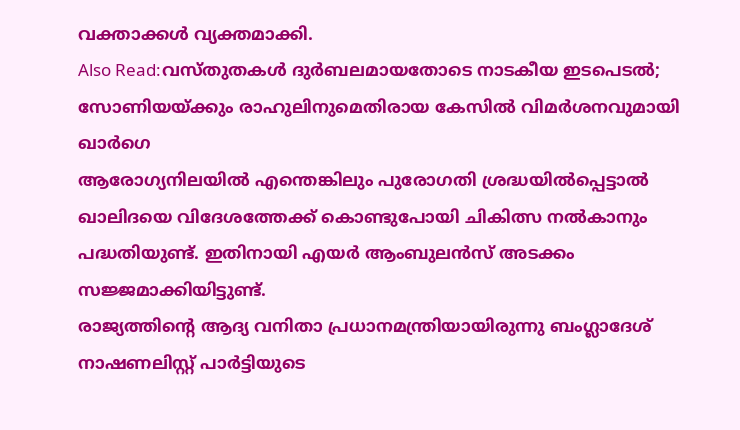വക്താക്കൾ വ്യക്തമാക്കി.
Also Read:വസ്തുതകൾ ദുർബലമായതോടെ നാടകീയ ഇടപെടൽ; സോണിയയ്ക്കും രാഹുലിനുമെതിരായ കേസിൽ വിമർശനവുമായി ഖാർഗെ
ആരോഗ്യനിലയിൽ എന്തെങ്കിലും പുരോഗതി ശ്രദ്ധയിൽപ്പെട്ടാൽ ഖാലിദയെ വിദേശത്തേക്ക് കൊണ്ടുപോയി ചികിത്സ നൽകാനും പദ്ധതിയുണ്ട്. ഇതിനായി എയർ ആംബുലൻസ് അടക്കം സജ്ജമാക്കിയിട്ടുണ്ട്.
രാജ്യത്തിന്റെ ആദ്യ വനിതാ പ്രധാനമന്ത്രിയായിരുന്നു ബംഗ്ലാദേശ് നാഷണലിസ്റ്റ് പാർട്ടിയുടെ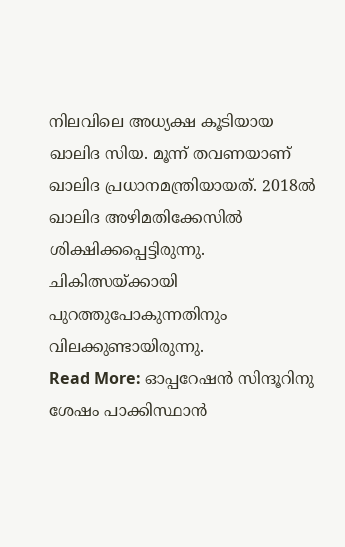നിലവിലെ അധ്യക്ഷ കൂടിയായ ഖാലിദ സിയ. മൂന്ന് തവണയാണ് ഖാലിദ പ്രധാനമന്ത്രിയായത്. 2018ൽ ഖാലിദ അഴിമതിക്കേസിൽ ശിക്ഷിക്കപ്പെട്ടിരുന്നു. ചികിത്സയ്ക്കായി പുറത്തുപോകുന്നതിനും വിലക്കുണ്ടായിരുന്നു.
Read More: ഓപ്പറേഷൻ സിന്ദൂറിനു ശേഷം പാക്കിസ്ഥാൻ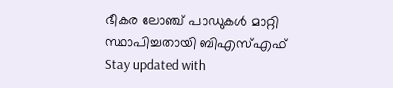ഭീകര ലോഞ്ച് പാഡുകൾ മാറ്റി സ്ഥാപിച്ചതായി ബിഎസ്എഫ്
Stay updated with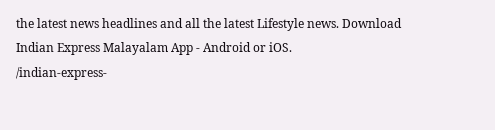the latest news headlines and all the latest Lifestyle news. Download Indian Express Malayalam App - Android or iOS.
/indian-express-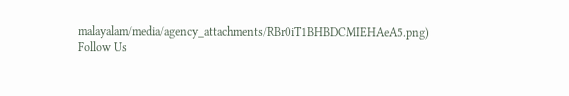malayalam/media/agency_attachments/RBr0iT1BHBDCMIEHAeA5.png)
Follow Us